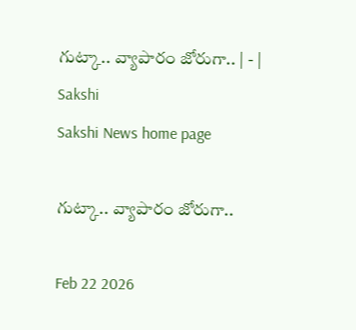గుట్కా.. వ్యాపారం జోరుగా.. | - | Sakshi
Sakshi News home page

గుట్కా.. వ్యాపారం జోరుగా..

Feb 22 2026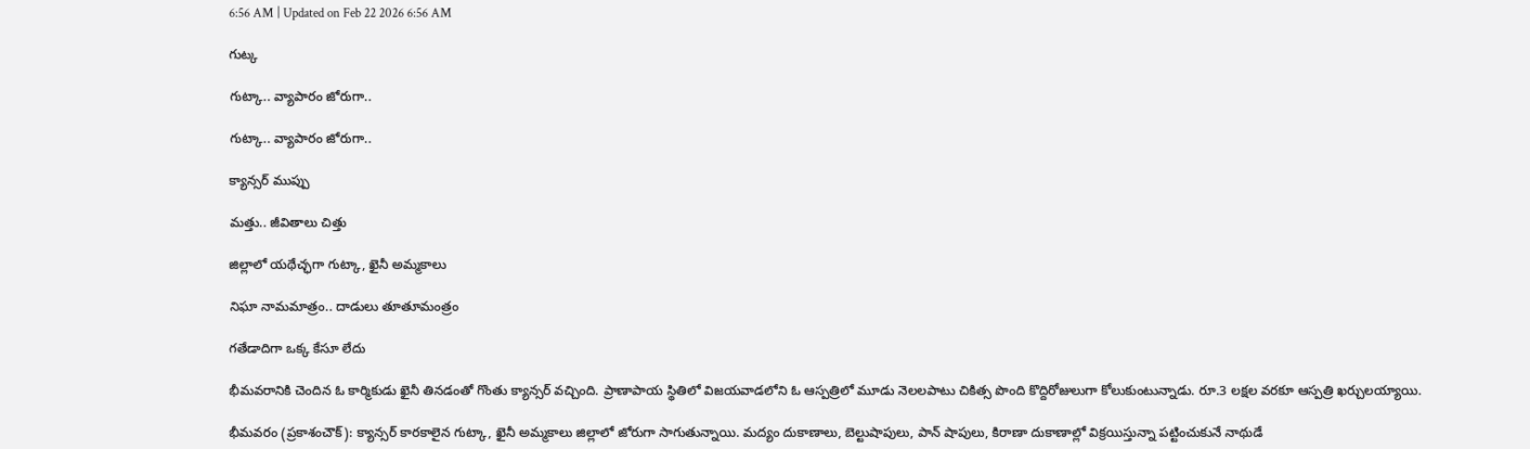6:56 AM | Updated on Feb 22 2026 6:56 AM

గుట్క

గుట్కా.. వ్యాపారం జోరుగా..

గుట్కా.. వ్యాపారం జోరుగా..

క్యాన్సర్‌ ముప్పు

మత్తు.. జీవితాలు చిత్తు

జిల్లాలో యథేచ్ఛగా గుట్కా, ఖైనీ అమ్మకాలు

నిఘా నామమాత్రం.. దాడులు తూతూమంత్రం

గతేడాదిగా ఒక్క కేసూ లేదు

భీమవరానికి చెందిన ఓ కార్మికుడు ఖైనీ తినడంతో గొంతు క్యాన్సర్‌ వచ్చింది. ప్రాణాపాయ స్థితిలో విజయవాడలోని ఓ ఆస్పత్రిలో మూడు నెలలపాటు చికిత్స పొంది కొద్దిరోజులుగా కోలుకుంటున్నాడు. రూ.3 లక్షల వరకూ ఆస్పత్రి ఖర్చులయ్యాయి.

భీమవరం (ప్రకాశంచౌక్‌): క్యాన్సర్‌ కారకాలైన గుట్కా, ఖైనీ అమ్మకాలు జిల్లాలో జోరుగా సాగుతున్నాయి. మద్యం దుకాణాలు, బెల్టుషాపులు, పాన్‌ షాపులు, కిరాణా దుకాణాల్లో విక్రయిస్తున్నా పట్టించుకునే నాథుడే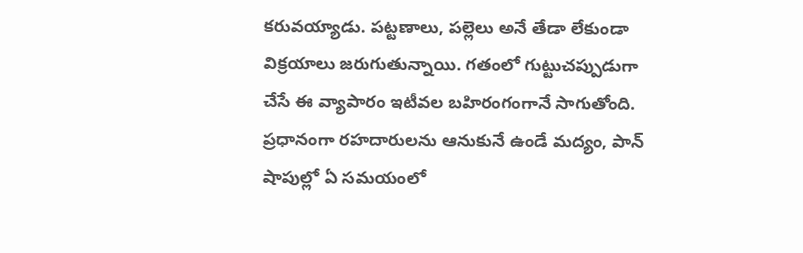కరువయ్యాడు. పట్టణాలు, పల్లెలు అనే తేడా లేకుండా విక్రయాలు జరుగుతున్నాయి. గతంలో గుట్టుచప్పుడుగా చేసే ఈ వ్యాపారం ఇటీవల బహిరంగంగానే సాగుతోంది. ప్రధానంగా రహదారులను ఆనుకునే ఉండే మద్యం, పాన్‌ షాపుల్లో ఏ సమయంలో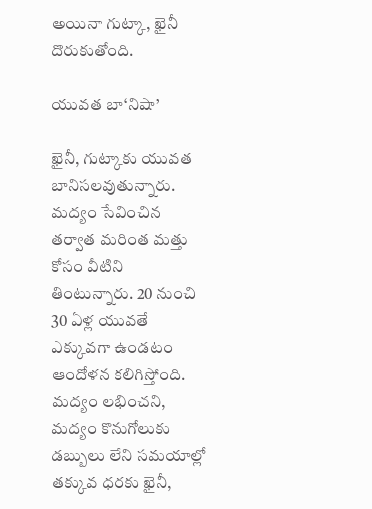అయినా గుట్కా, ఖైనీ దొరుకుతోంది.

యువత బా‘నిషా’

ఖైనీ, గుట్కాకు యువత బానిసలవుతున్నారు. మద్యం సేవించిన తర్వాత మరింత మత్తు కోసం వీటిని తింటున్నారు. 20 నుంచి 30 ఏళ్ల యువతే ఎక్కువగా ఉండటం ఆందోళన కలిగిస్తోంది. మద్యం లభించని, మద్యం కొనుగోలుకు డబ్బులు లేని సమయాల్లో తక్కువ ధరకు ఖైనీ,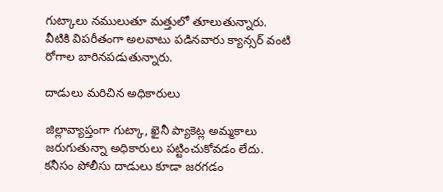గుట్కాలు నములుతూ మత్తులో తూలుతున్నారు. వీటికి విపరీతంగా అలవాటు పడినవారు క్యాన్సర్‌ వంటి రోగాల బారినపడుతున్నారు.

దాడులు మరిచిన అధికారులు

జిల్లావ్యాప్తంగా గుట్కా, ఖైనీ ప్యాకెట్ల అమ్మకాలు జరుగుతున్నా అధికారులు పట్టించుకోవడం లేదు. కనీసం పోలీసు దాడులు కూడా జరగడం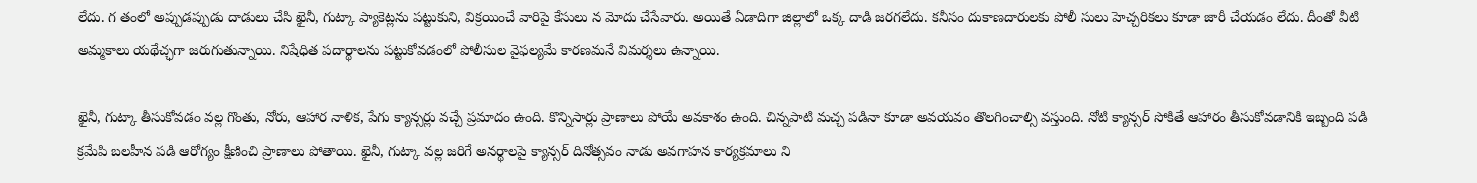లేదు. గ తంలో అప్పుడప్పుడు దాడులు చేసి ఖైనీ, గుట్కా ప్యాకెట్లను పట్టుకుని, విక్రయించే వారిపై కేసులు న మోదు చేసేవారు. అయితే ఏడాదిగా జిల్లాలో ఒక్క దాడి జరగలేదు. కనీసం దుకాణదారులకు పోలీ సులు హెచ్చరికలు కూడా జారీ చేయడం లేదు. దీంతో వీటి అమ్మకాలు యథేచ్ఛగా జరుగుతున్నాయి. నిషేధిత పదార్థాలను పట్టుకోవడంలో పోలీసుల వైఫల్యమే కారణమనే విమర్శలు ఉన్నాయి.

ఖైనీ, గుట్కా తీసుకోవడం వల్ల గొంతు, నోరు, ఆహార నాళిక, పేగు క్యాన్సర్లు వచ్చే ప్రమాదం ఉంది. కొన్నిసార్లు ప్రాణాలు పోయే అవకాశం ఉంది. చిన్నపాటి మచ్చ పడినా కూడా అవయవం తొలగించాల్సి వస్తుంది. నోటి క్యాన్సర్‌ సోకితే ఆహారం తీసుకోవడానికి ఇబ్బంది పడి క్రమేపి బలహీన పడి ఆరోగ్యం క్షీణించి ప్రాణాలు పోతాయి. ఖైనీ, గుట్కా వల్ల జరిగే అనర్థాలపై క్యాన్సర్‌ దినోత్సవం నాడు అవగాహన కార్యక్రమాలు ని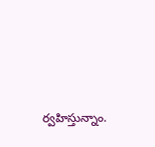ర్వహిస్తున్నాం.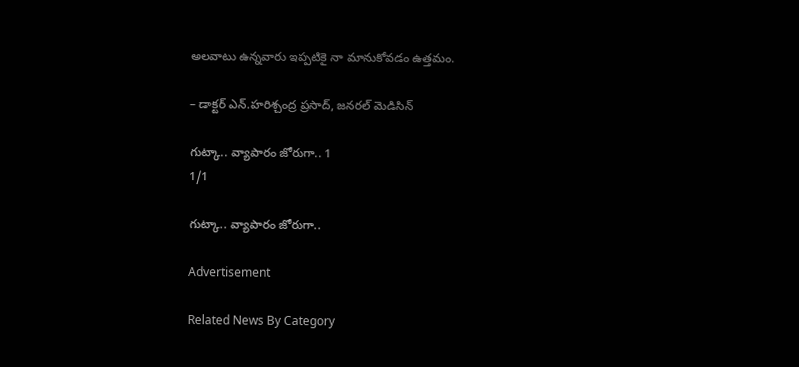అలవాటు ఉన్నవారు ఇప్పటికై నా మానుకోవడం ఉత్తమం.

– డాక్టర్‌ ఎన్‌.హరిశ్చంద్ర ప్రసాద్‌, జనరల్‌ మెడిసిన్‌

గుట్కా.. వ్యాపారం జోరుగా.. 1
1/1

గుట్కా.. వ్యాపారం జోరుగా..

Advertisement

Related News By Category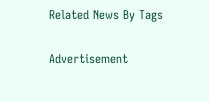Related News By Tags

Advertisement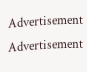Advertisement
Advertisement